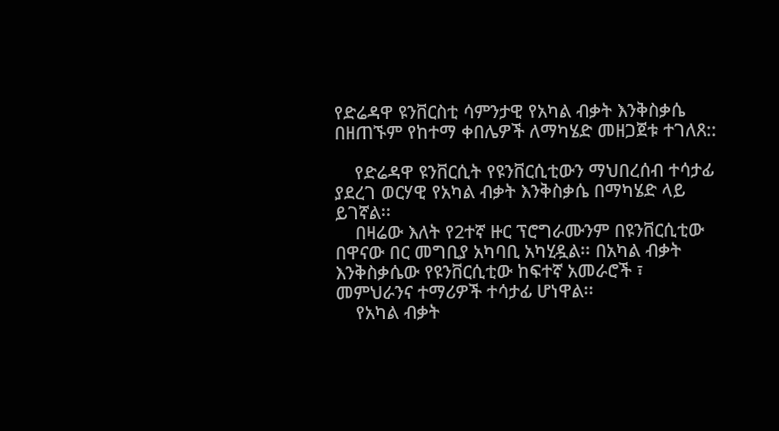የድሬዳዋ ዩንቨርስቲ ሳምንታዊ የአካል ብቃት እንቅስቃሴ በዘጠኙም የከተማ ቀበሌዎች ለማካሄድ መዘጋጀቱ ተገለጸ::

    የድሬዳዋ ዩንቨርሲት የዩንቨርሲቲውን ማህበረሰብ ተሳታፊ ያደረገ ወርሃዊ የአካል ብቃት እንቅስቃሴ በማካሄድ ላይ ይገኛል፡፡
    በዛሬው እለት የ2ተኛ ዙር ፕሮግራሙንም በዩንቨርሲቲው በዋናው በር መግቢያ አካባቢ አካሂዷል፡፡ በአካል ብቃት እንቅስቃሴው የዩንቨርሲቲው ከፍተኛ አመራሮች ፣ መምህራንና ተማሪዎች ተሳታፊ ሆነዋል፡፡
    የአካል ብቃት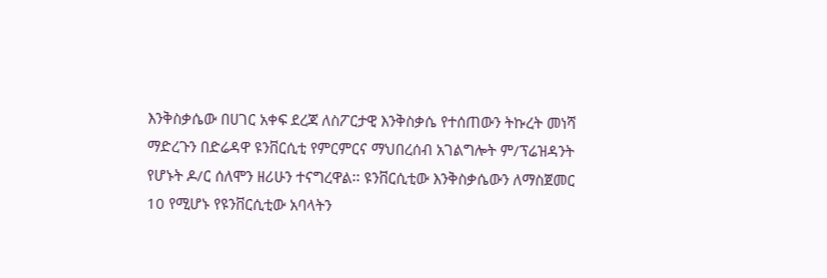እንቅስቃሴው በሀገር አቀፍ ደረጃ ለስፖርታዊ እንቅስቃሴ የተሰጠውን ትኩረት መነሻ ማድረጉን በድሬዳዋ ዩንቨርሲቲ የምርምርና ማህበረሰብ አገልግሎት ም/ፕሬዝዳንት የሆኑት ዶ/ር ሰለሞን ዘሪሁን ተናግረዋል፡፡ ዩንቨርሲቲው እንቅስቃሴውን ለማስጀመር 10 የሚሆኑ የዩንቨርሲቲው አባላትን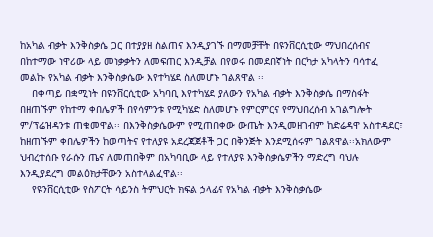ከአካል ብቃት እንቅስቃሴ ጋር በተያያዘ ስልጠና እንዲያገኙ በማመቻቸት በዩንቨርሲቲው ማህበረሰብና በከተማው ነዋሪው ላይ መነቃቃትን ለመፍጠር እንዲቻል በየወሩ በመደበኛነት በርካታ አካላትን ባሳተፈ መልኩ የአካል ብቃት እንቅስቃሴው እየተካሄደ ስለመሆኑ ገልጸዋል ፡፡
    በቀጣይ በቋሚነት በዩንቨርሲቲው አካባቢ እየተካሄደ ያለውን የአካል ብቃት እንቅስቃሴ በማስፋት በዘጠኙም የከተማ ቀበሌዎች በየሳምንቱ የሚካሄድ ስለመሆኑ የምርምርና የማህበረሰብ አገልግሎት ም/ፕሬዝዳንቱ ጠቁመዋል፡፡ በእንቅስቃሴውም የሚጠበቀው ውጤት እንዲመዘገብም ከድሬዳዋ አስተዳደር፣ ከዘጠኙም ቀበሌዎችን ከወጣትና የተለያዩ አደረጃጀቶች ጋር በቅንጅት እንደሚሰሩም ገልጸዋል፡፡አክለውም ህብረተሰቡ የራሱን ጤና ለመጠበቅም በአካባቢው ላይ የተለያዩ እንቅስቃሴዎችን ማድረግ ባህሉ እንዲያደረግ መልዕክታቸውን አስተላልፈዋል፡፡
    የዩንቨርሲቲው የስፖርት ሳይንስ ትምህርት ክፍል ኃላፊና የአካል ብቃት እንቅስቃሴው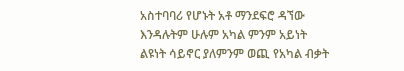አስተባባሪ የሆኑት አቶ ማንደፍሮ ዳኘው እንዳሉትም ሁሉም አካል ምንም አይነት ልዩነት ሳይኖር ያለምንም ወጪ የአካል ብቃት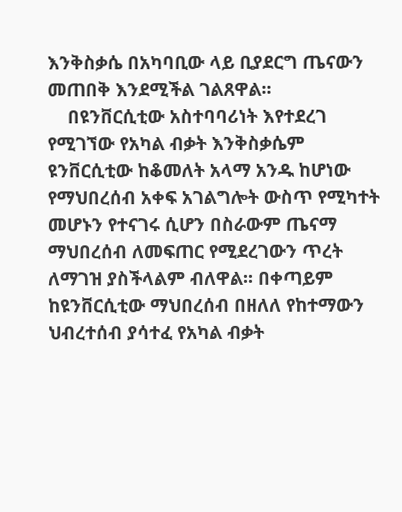እንቅስቃሴ በአካባቢው ላይ ቢያደርግ ጤናውን መጠበቅ እንደሚችል ገልጸዋል፡፡
    በዩንቨርሲቲው አስተባባሪነት እየተደረገ የሚገኘው የአካል ብቃት እንቅስቃሴም ዩንቨርሲቲው ከቆመለት አላማ አንዱ ከሆነው የማህበረሰብ አቀፍ አገልግሎት ውስጥ የሚካተት መሆኑን የተናገሩ ሲሆን በስራውም ጤናማ ማህበረሰብ ለመፍጠር የሚደረገውን ጥረት ለማገዝ ያስችላልም ብለዋል፡፡ በቀጣይም ከዩንቨርሲቲው ማህበረሰብ በዘለለ የከተማውን ህብረተሰብ ያሳተፈ የአካል ብቃት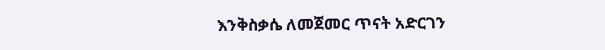እንቅስቃሴ ለመጀመር ጥናት አድርገን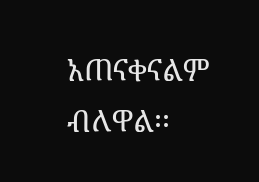አጠናቀናልም ብለዋል፡፡